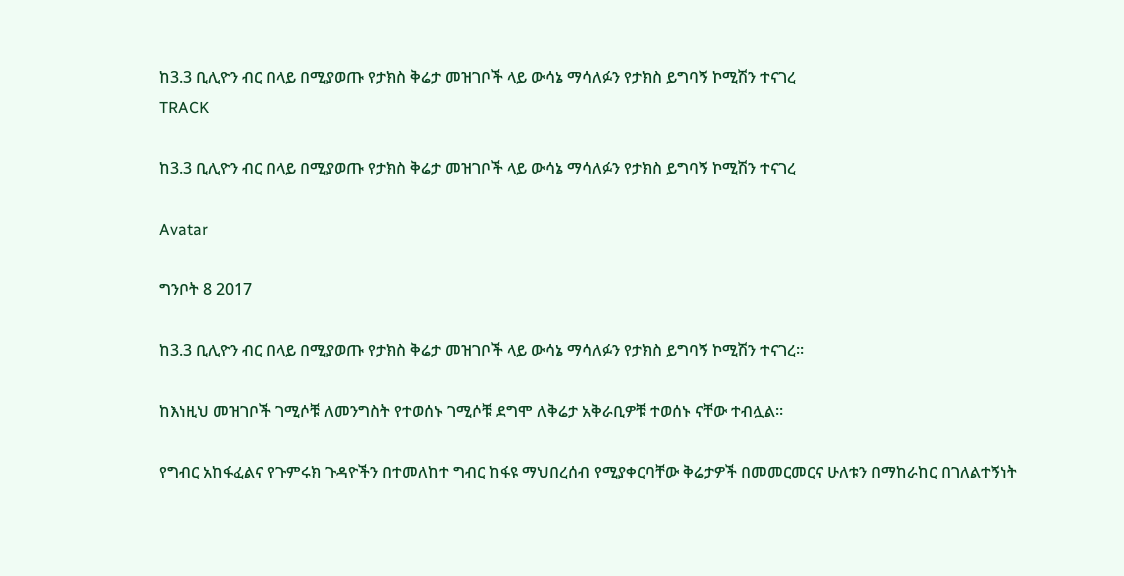ከ3.3 ቢሊዮን ብር በላይ በሚያወጡ የታክስ ቅሬታ መዝገቦች ላይ ውሳኔ ማሳለፉን የታክስ ይግባኝ ኮሚሽን ተናገረ
TRACK

ከ3.3 ቢሊዮን ብር በላይ በሚያወጡ የታክስ ቅሬታ መዝገቦች ላይ ውሳኔ ማሳለፉን የታክስ ይግባኝ ኮሚሽን ተናገረ

Avatar

ግንቦት 8 2017

ከ3.3 ቢሊዮን ብር በላይ በሚያወጡ የታክስ ቅሬታ መዝገቦች ላይ ውሳኔ ማሳለፉን የታክስ ይግባኝ ኮሚሽን ተናገረ፡፡

ከእነዚህ መዝገቦች ገሚሶቹ ለመንግስት የተወሰኑ ገሚሶቹ ደግሞ ለቅሬታ አቅራቢዎቹ ተወሰኑ ናቸው ተብሏል፡፡

የግብር አከፋፈልና የጉምሩክ ጉዳዮችን በተመለከተ ግብር ከፋዩ ማህበረሰብ የሚያቀርባቸው ቅሬታዎች በመመርመርና ሁለቱን በማከራከር በገለልተኝነት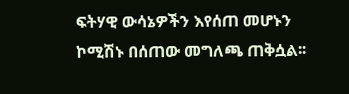ፍትሃዊ ውሳኔዎችን እየሰጠ መሆኑን ኮሚሽኑ በሰጠው መግለጫ ጠቅሷል፡፡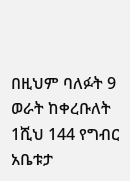በዚህም ባለፉት 9 ወራት ከቀረቡለት 1ሺህ 144 የግብር አቤቱታ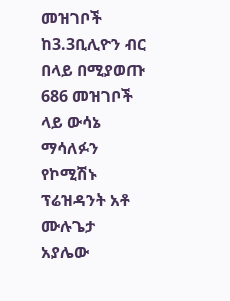መዝገቦች ከ3.3ቢሊዮን ብር በላይ በሚያወጡ 686 መዝገቦች ላይ ውሳኔ ማሳለፉን የኮሚሽኑ ፕሬዝዳንት አቶ ሙሉጌታ አያሌው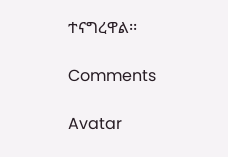ተናግረዋል፡፡

Comments

Avatar